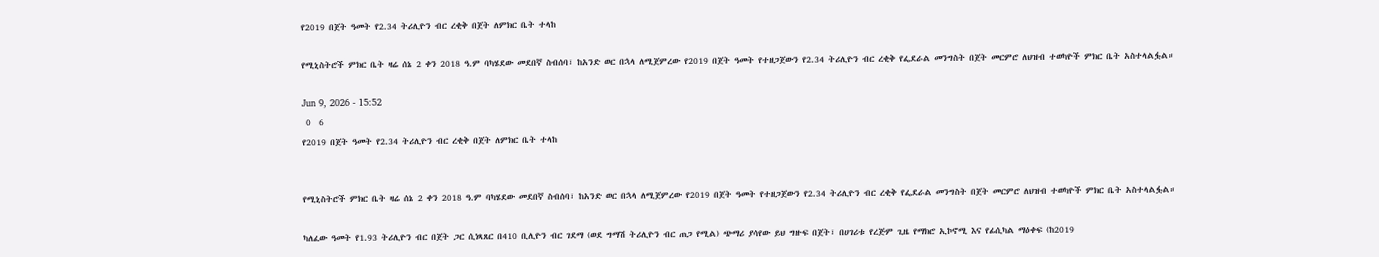የ2019 በጀት ዓመት የ2.34 ትሪሊዮን ብር ረቂቅ በጀት ለምክር ቤት ተላከ

የሚኒስትሮች ምክር ቤት ዛሬ ሰኔ 2 ቀን 2018 ዓ.ም ባካሄደው መደበኛ ስብሰባ፣ ከአንድ ወር በኋላ ለሚጀምረው የ2019 በጀት ዓመት የተዘጋጀውን የ2.34 ትሪሊዮን ብር ረቂቅ የፌደራል መንግስት በጀት መርምሮ ለህዝብ ተወካዮች ምክር ቤት አስተላልፏል።

Jun 9, 2026 - 15:52
 0  6
የ2019 በጀት ዓመት የ2.34 ትሪሊዮን ብር ረቂቅ በጀት ለምክር ቤት ተላከ


የሚኒስትሮች ምክር ቤት ዛሬ ሰኔ 2 ቀን 2018 ዓ.ም ባካሄደው መደበኛ ስብሰባ፣ ከአንድ ወር በኋላ ለሚጀምረው የ2019 በጀት ዓመት የተዘጋጀውን የ2.34 ትሪሊዮን ብር ረቂቅ የፌደራል መንግስት በጀት መርምሮ ለህዝብ ተወካዮች ምክር ቤት አስተላልፏል።

ካለፈው ዓመት የ1.93 ትሪሊዮን ብር በጀት ጋር ሲነጻጸር በ410 ቢሊዮን ብር ገደማ (ወደ ግማሽ ትሪሊዮን ብር ጠጋ የሚል) ጭማሪ ያሳየው ይህ ግዙፍ በጀት፣ በሀገሪቱ የረጅም ጊዜ የማክሮ ኢኮኖሚ እና የፊሲካል ማዕቀፍ (ከ2019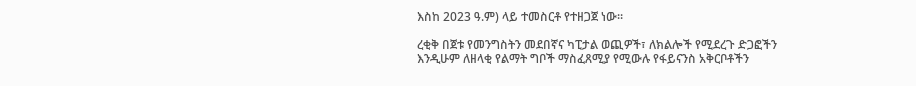እስከ 2023 ዓ.ም) ላይ ተመስርቶ የተዘጋጀ ነው።

ረቂቅ በጀቱ የመንግስትን መደበኛና ካፒታል ወጪዎች፣ ለክልሎች የሚደረጉ ድጋፎችን እንዲሁም ለዘላቂ የልማት ግቦች ማስፈጸሚያ የሚውሉ የፋይናንስ አቅርቦቶችን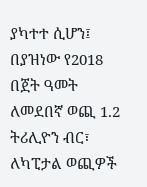ያካተተ ሲሆን፤ በያዝነው የ2018 በጀት ዓመት ለመደበኛ ወጪ 1.2 ትሪሊዮን ብር፣ ለካፒታል ወጪዎች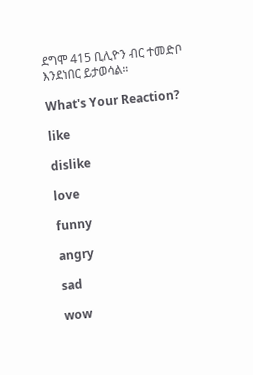ደግሞ 415 ቢሊዮን ብር ተመድቦ እንደነበር ይታወሳል።

What's Your Reaction?

like

dislike

love

funny

angry

sad

wow